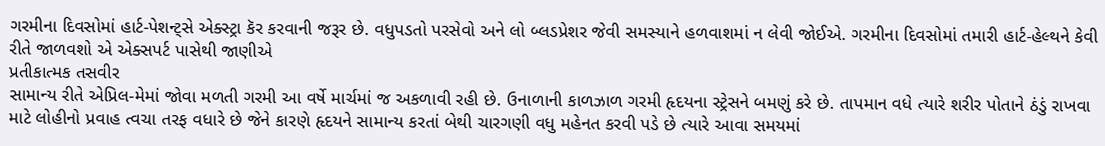ગરમીના દિવસોમાં હાર્ટ-પેશન્ટ્સે એક્સ્ટ્રા કૅર કરવાની જરૂર છે. વધુપડતો પરસેવો અને લો બ્લડપ્રેશર જેવી સમસ્યાને હળવાશમાં ન લેવી જોઈએ. ગરમીના દિવસોમાં તમારી હાર્ટ-હેલ્થને કેવી રીતે જાળવશો એ એક્સપર્ટ પાસેથી જાણીએ
પ્રતીકાત્મક તસવીર
સામાન્ય રીતે એપ્રિલ-મેમાં જોવા મળતી ગરમી આ વર્ષે માર્ચમાં જ અકળાવી રહી છે. ઉનાળાની કાળઝાળ ગરમી હૃદયના સ્ટ્રેસને બમણું કરે છે. તાપમાન વધે ત્યારે શરીર પોતાને ઠંડું રાખવા માટે લોહીનો પ્રવાહ ત્વચા તરફ વધારે છે જેને કારણે હૃદયને સામાન્ય કરતાં બેથી ચારગણી વધુ મહેનત કરવી પડે છે ત્યારે આવા સમયમાં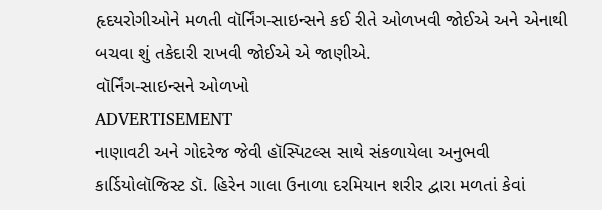હૃદયરોગીઓને મળતી વૉર્નિંગ-સાઇન્સને કઈ રીતે ઓળખવી જોઈએ અને એનાથી બચવા શું તકેદારી રાખવી જોઈએ એ જાણીએ.
વૉર્નિંગ-સાઇન્સને ઓળખો
ADVERTISEMENT
નાણાવટી અને ગોદરેજ જેવી હૉસ્પિટલ્સ સાથે સંકળાયેલા અનુભવી કાર્ડિયોલૉજિસ્ટ ડૉ. હિરેન ગાલા ઉનાળા દરમિયાન શરીર દ્વારા મળતાં કેવાં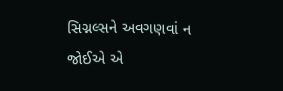સિગ્નલ્સને અવગણવાં ન જોઈએ એ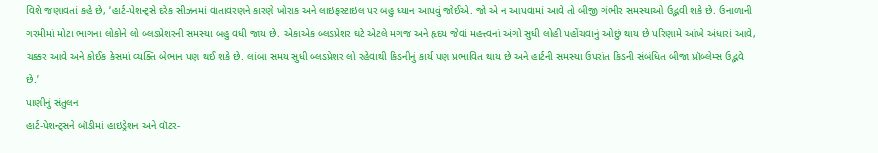વિશે જણાવતાં કહે છે, ‘હાર્ટ-પેશન્ટ્સે દરેક સીઝનમાં વાતાવરણને કારણે ખોરાક અને લાઇફસ્ટાઇલ પર બહુ ધ્યાન આપવું જોઈએ. જો એ ન આપવામાં આવે તો બીજી ગંભીર સમસ્યાઓ ઉદ્ભવી શકે છે. ઉનાળાની ગરમીમાં મોટા ભાગના લોકોને લો બ્લડપ્રેશરની સમસ્યા બહુ વધી જાય છે. એકાએક બ્લડપ્રેશર ઘટે એટલે મગજ અને હૃદય જેવાં મહત્ત્વનાં અંગો સુધી લોહી પહોંચવાનું ઓછું થાય છે પરિણામે આંખે અંધારાં આવે, ચક્કર આવે અને કોઈક કેસમાં વ્યક્તિ બેભાન પણ થઈ શકે છે. લાંબા સમય સુધી બ્લડપ્રેશર લો રહેવાથી કિડનીનું કાર્ય પણ પ્રભાવિત થાય છે અને હાર્ટની સમસ્યા ઉપરાંત કિડની સંબંધિત બીજા પ્રૉબ્લેમ્સ ઉદ્ભવે છે.’
પાણીનું સંતુલન
હાર્ટ-પેશન્ટ્સને બૉડીમાં હાઇડ્રેશન અને વૉટર-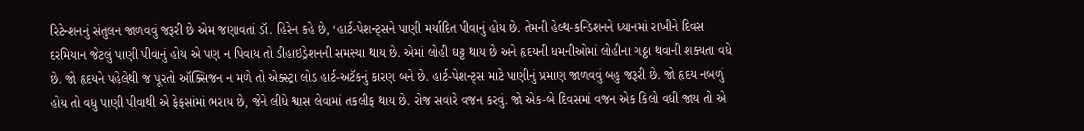રિટેન્શનનું સંતુલન જાળવવું જરૂરી છે એમ જણાવતાં ડૉ. હિરેન કહે છે, ‘હાર્ટ-પેશન્ટ્સને પાણી મર્યાદિત પીવાનું હોય છે. તેમની હેલ્થ-કન્ડિશનને ધ્યાનમાં રાખીને દિવસ દરમિયાન જેટલું પાણી પીવાનું હોય એ પણ ન પિવાય તો ડીહાઇડ્રેશનની સમસ્યા થાય છે. એમાં લોહી ઘટ્ટ થાય છે અને હૃદયની ધમનીઓમાં લોહીના ગઠ્ઠા થવાની શક્યતા વધે છે. જો હૃદયને પહેલેથી જ પૂરતો ઑક્સિજન ન મળે તો એક્સ્ટ્રા લોડ હાર્ટ-અટૅકનું કારણ બને છે. હાર્ટ-પેશન્ટ્સ માટે પાણીનું પ્રમાણ જાળવવું બહુ જરૂરી છે. જો હૃદય નબળું હોય તો વધુ પાણી પીવાથી એ ફેફસાંમાં ભરાય છે, જેને લીધે શ્વાસ લેવામાં તકલીફ થાય છે. રોજ સવારે વજન કરવું. જો એક-બે દિવસમાં વજન એક કિલો વધી જાય તો એ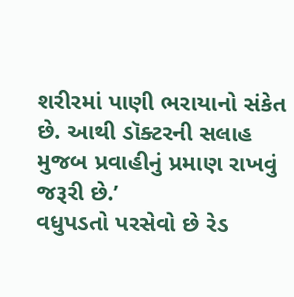શરીરમાં પાણી ભરાયાનો સંકેત છે. આથી ડૉક્ટરની સલાહ મુજબ પ્રવાહીનું પ્રમાણ રાખવું જરૂરી છે.’
વધુપડતો પરસેવો છે રેડ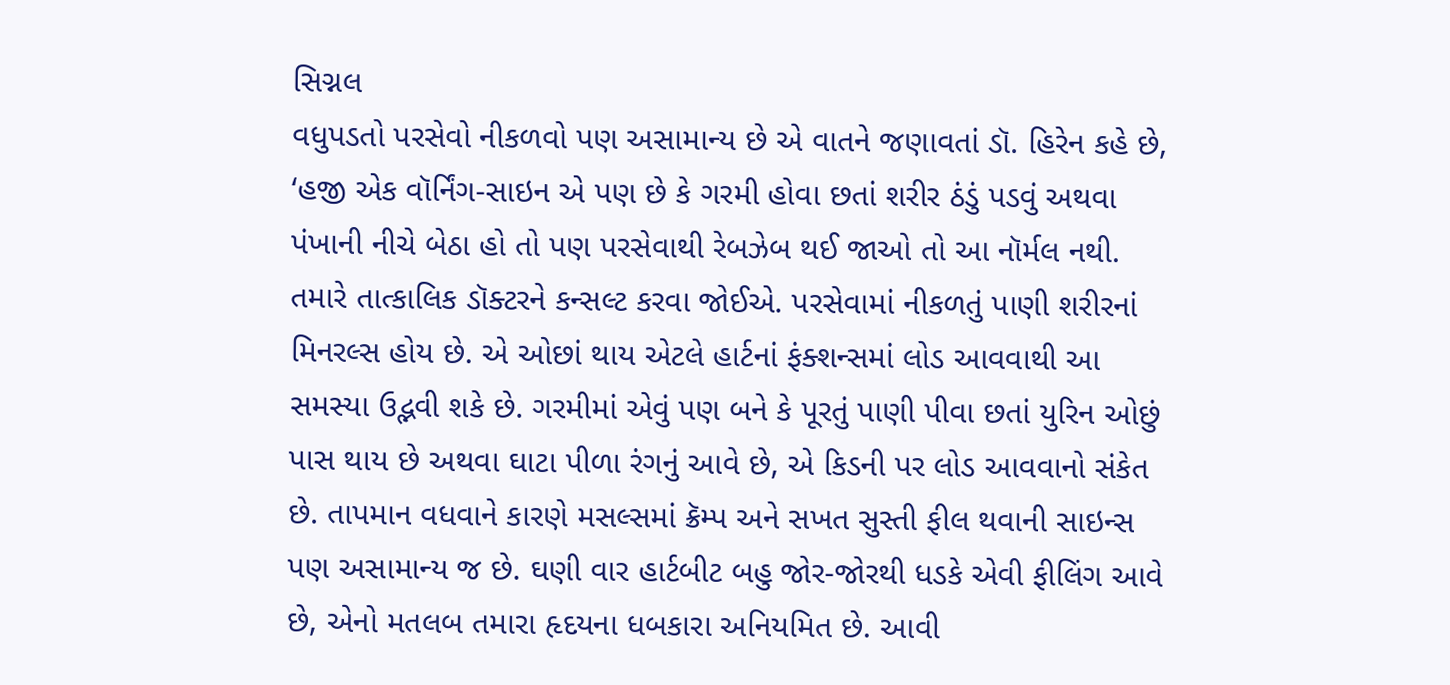સિગ્નલ
વધુપડતો પરસેવો નીકળવો પણ અસામાન્ય છે એ વાતને જણાવતાં ડૉ. હિરેન કહે છે, ‘હજી એક વૉર્નિંગ-સાઇન એ પણ છે કે ગરમી હોવા છતાં શરીર ઠંડું પડવું અથવા પંખાની નીચે બેઠા હો તો પણ પરસેવાથી રેબઝેબ થઈ જાઓ તો આ નૉર્મલ નથી. તમારે તાત્કાલિક ડૉક્ટરને કન્સલ્ટ કરવા જોઈએ. પરસેવામાં નીકળતું પાણી શરીરનાં મિનરલ્સ હોય છે. એ ઓછાં થાય એટલે હાર્ટનાં ફંક્શન્સમાં લોડ આવવાથી આ સમસ્યા ઉદ્ભવી શકે છે. ગરમીમાં એવું પણ બને કે પૂરતું પાણી પીવા છતાં યુરિન ઓછું પાસ થાય છે અથવા ઘાટા પીળા રંગનું આવે છે, એ કિડની પર લોડ આવવાનો સંકેત છે. તાપમાન વધવાને કારણે મસલ્સમાં ક્રૅમ્પ અને સખત સુસ્તી ફીલ થવાની સાઇન્સ પણ અસામાન્ય જ છે. ઘણી વાર હાર્ટબીટ બહુ જોર-જોરથી ધડકે એવી ફીલિંગ આવે છે, એનો મતલબ તમારા હૃદયના ધબકારા અનિયમિત છે. આવી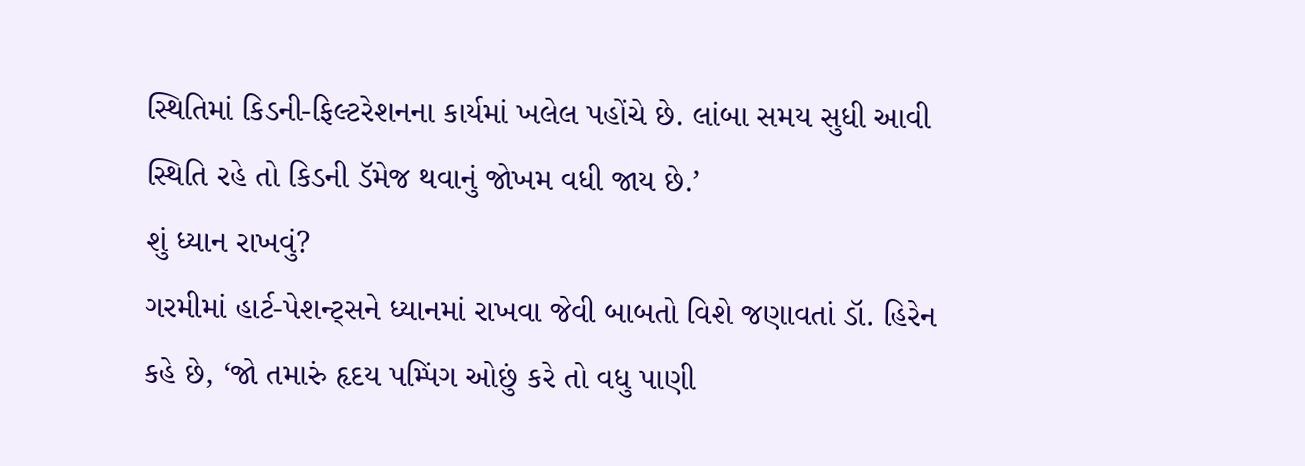સ્થિતિમાં કિડની-ફિલ્ટરેશનના કાર્યમાં ખલેલ પહોંચે છે. લાંબા સમય સુધી આવી સ્થિતિ રહે તો કિડની ડૅમેજ થવાનું જોખમ વધી જાય છે.’
શું ધ્યાન રાખવું?
ગરમીમાં હાર્ટ-પેશન્ટ્સને ધ્યાનમાં રાખવા જેવી બાબતો વિશે જણાવતાં ડૉ. હિરેન કહે છે, ‘જો તમારું હૃદય પમ્પિંગ ઓછું કરે તો વધુ પાણી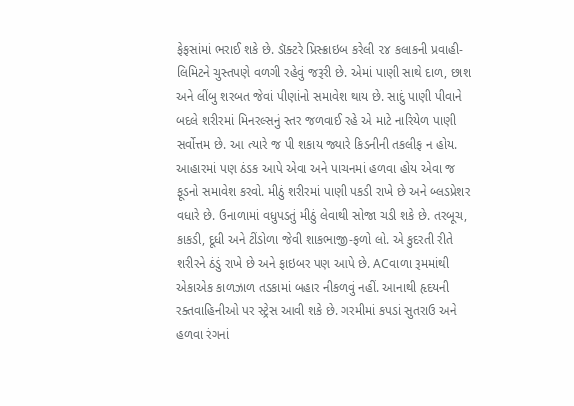ફેફસાંમાં ભરાઈ શકે છે. ડૉક્ટરે પ્રિસ્ક્રાઇબ કરેલી ૨૪ કલાકની પ્રવાહી-લિમિટને ચુસ્તપણે વળગી રહેવું જરૂરી છે. એમાં પાણી સાથે દાળ, છાશ અને લીંબુ શરબત જેવાં પીણાંનો સમાવેશ થાય છે. સાદું પાણી પીવાને બદલે શરીરમાં મિનરલ્સનું સ્તર જળવાઈ રહે એ માટે નારિયેળ પાણી સર્વોત્તમ છે. આ ત્યારે જ પી શકાય જ્યારે કિડનીની તકલીફ ન હોય. આહારમાં પણ ઠંડક આપે એવા અને પાચનમાં હળવા હોય એવા જ ફૂડનો સમાવેશ કરવો. મીઠું શરીરમાં પાણી પકડી રાખે છે અને બ્લડપ્રેશર વધારે છે. ઉનાળામાં વધુપડતું મીઠું લેવાથી સોજા ચડી શકે છે. તરબૂચ, કાકડી, દૂધી અને ટીંડોળા જેવી શાકભાજી-ફળો લો. એ કુદરતી રીતે શરીરને ઠંડું રાખે છે અને ફાઇબર પણ આપે છે. ACવાળા રૂમમાંથી એકાએક કાળઝાળ તડકામાં બહાર નીકળવું નહીં. આનાથી હૃદયની રક્તવાહિનીઓ પર સ્ટ્રેસ આવી શકે છે. ગરમીમાં કપડાં સુતરાઉ અને હળવા રંગનાં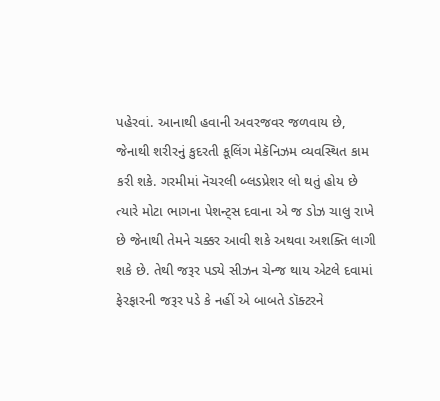પહેરવાં. આનાથી હવાની અવરજવર જળવાય છે, જેનાથી શરીરનું કુદરતી કૂલિંગ મેકૅનિઝમ વ્યવસ્થિત કામ કરી શકે. ગરમીમાં નૅચરલી બ્લડપ્રેશર લો થતું હોય છે ત્યારે મોટા ભાગના પેશન્ટ્સ દવાના એ જ ડોઝ ચાલુ રાખે છે જેનાથી તેમને ચક્કર આવી શકે અથવા અશક્તિ લાગી શકે છે. તેથી જરૂર પડ્યે સીઝન ચેન્જ થાય એટલે દવામાં ફેરફારની જરૂર પડે કે નહીં એ બાબતે ડૉક્ટરને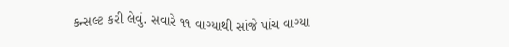કન્સલ્ટ કરી લેવું. સવારે ૧૧ વાગ્યાથી સાંજે પાંચ વાગ્યા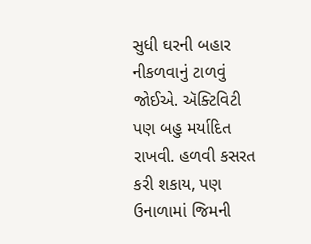સુધી ઘરની બહાર નીકળવાનું ટાળવું જોઈએ. ઍક્ટિવિટી પણ બહુ મર્યાદિત રાખવી. હળવી કસરત કરી શકાય, પણ ઉનાળામાં જિમની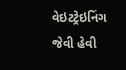વેઇટટ્રેઇનિંગ જેવી હેવી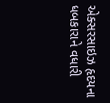એક્સરસાઇઝ હૃદયના ધબકારાને વધારી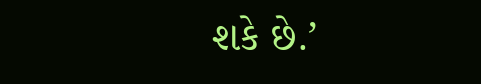શકે છે.’